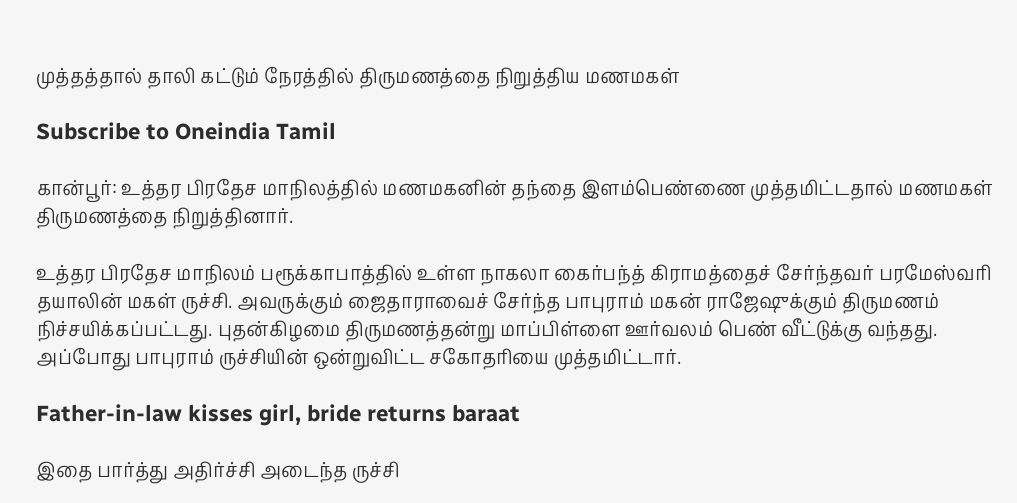முத்தத்தால் தாலி கட்டும் நேரத்தில் திருமணத்தை நிறுத்திய மணமகள்

Subscribe to Oneindia Tamil

கான்பூர்: உத்தர பிரதேச மாநிலத்தில் மணமகனின் தந்தை இளம்பெண்ணை முத்தமிட்டதால் மணமகள் திருமணத்தை நிறுத்தினார்.

உத்தர பிரதேச மாநிலம் பரூக்காபாத்தில் உள்ள நாகலா கைர்பந்த் கிராமத்தைச் சேர்ந்தவர் பரமேஸ்வரி தயாலின் மகள் ருச்சி. அவருக்கும் ஜைதாராவைச் சேர்ந்த பாபுராம் மகன் ராஜேஷுக்கும் திருமணம் நிச்சயிக்கப்பட்டது. புதன்கிழமை திருமணத்தன்று மாப்பிள்ளை ஊர்வலம் பெண் வீட்டுக்கு வந்தது. அப்போது பாபுராம் ருச்சியின் ஒன்றுவிட்ட சகோதரியை முத்தமிட்டார்.

Father-in-law kisses girl, bride returns baraat

இதை பார்த்து அதிர்ச்சி அடைந்த ருச்சி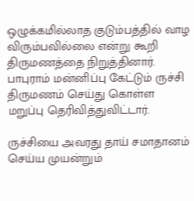ஒழுக்கமில்லாத குடும்பத்தில் வாழ விரும்பவில்லை என்று கூறி திருமணத்தை நிறுத்தினார். பாபுராம் மன்னிப்பு கேட்டும் ருச்சி திருமணம் செய்து கொள்ள மறுப்பு தெரிவித்துவிட்டார்.

ருச்சியை அவரது தாய் சமாதானம் செய்ய முயன்றும்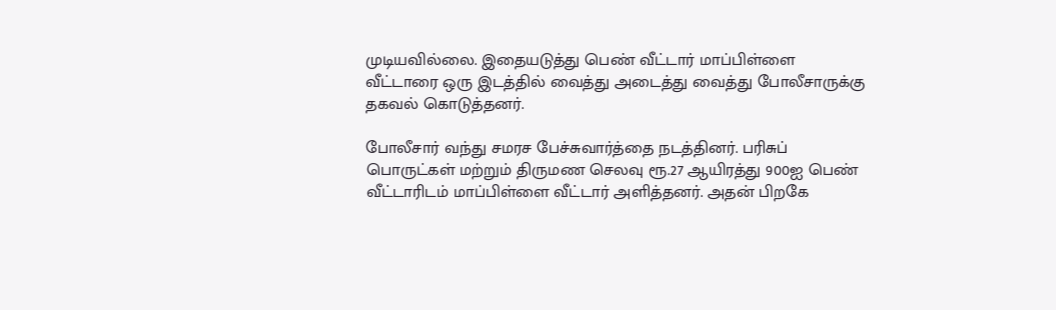முடியவில்லை. இதையடுத்து பெண் வீட்டார் மாப்பிள்ளை வீட்டாரை ஒரு இடத்தில் வைத்து அடைத்து வைத்து போலீசாருக்கு தகவல் கொடுத்தனர்.

போலீசார் வந்து சமரச பேச்சுவார்த்தை நடத்தினர். பரிசுப் பொருட்கள் மற்றும் திருமண செலவு ரூ.27 ஆயிரத்து 900ஐ பெண் வீட்டாரிடம் மாப்பிள்ளை வீட்டார் அளித்தனர். அதன் பிறகே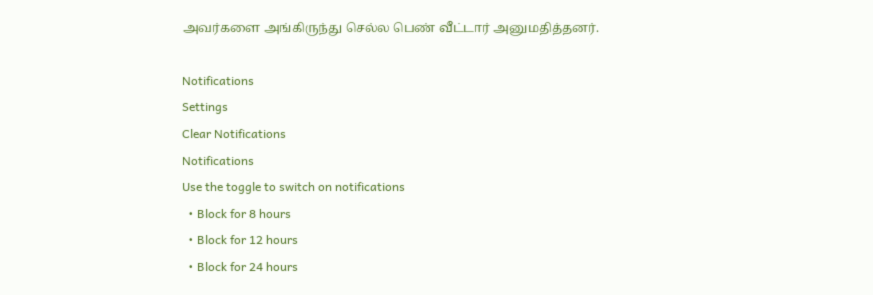அவர்களை அங்கிருந்து செல்ல பெண் வீட்டார் அனுமதித்தனர்.

Notifications
Settings
Clear Notifications
Notifications
Use the toggle to switch on notifications
  • Block for 8 hours
  • Block for 12 hours
  • Block for 24 hours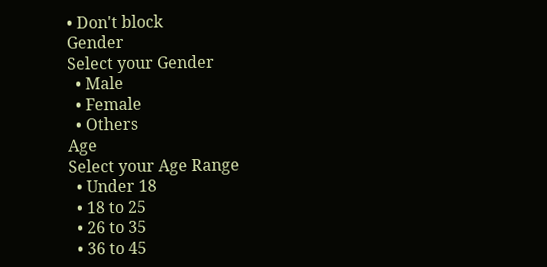• Don't block
Gender
Select your Gender
  • Male
  • Female
  • Others
Age
Select your Age Range
  • Under 18
  • 18 to 25
  • 26 to 35
  • 36 to 45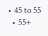• 45 to 55
  • 55+